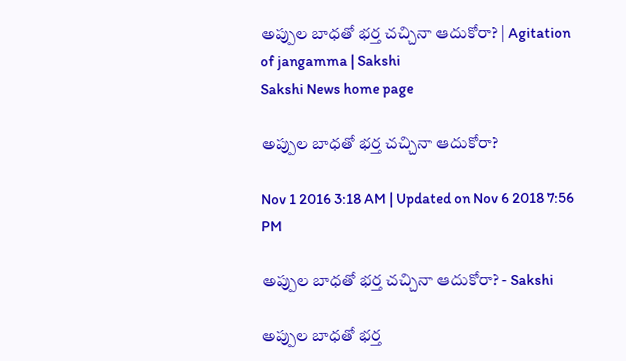అప్పుల బాధతో భర్త చచ్చినా ఆదుకోరా? | Agitation of jangamma | Sakshi
Sakshi News home page

అప్పుల బాధతో భర్త చచ్చినా ఆదుకోరా?

Nov 1 2016 3:18 AM | Updated on Nov 6 2018 7:56 PM

అప్పుల బాధతో భర్త చచ్చినా ఆదుకోరా? - Sakshi

అప్పుల బాధతో భర్త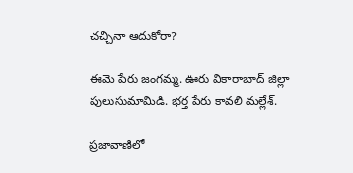చచ్చినా ఆదుకోరా?

ఈమె పేరు జంగమ్మ. ఊరు వికారాబాద్ జిల్లా పులుసుమామిడి. భర్త పేరు కావలి మల్లేశ్.

ప్రజావాణిలో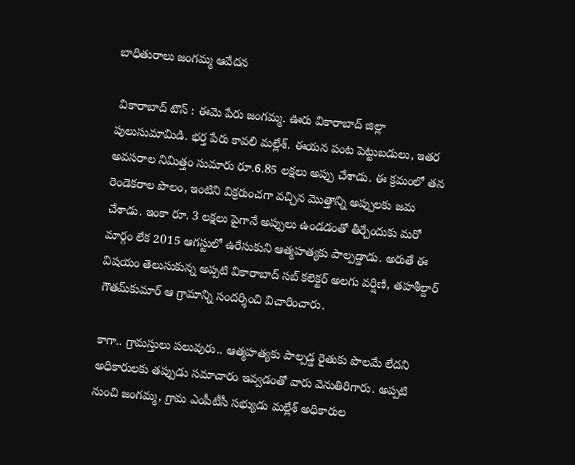బాధితురాలు జంగమ్మ ఆవేదన

 వికారాబాద్ టౌన్ : ఈమె పేరు జంగమ్మ. ఊరు వికారాబాద్ జిల్లా పులుసుమామిడి. భర్త పేరు కావలి మల్లేశ్. ఈయన పంట పెట్టుబడులు, ఇతర అవసరాల నిమిత్తం సుమారు రూ.6.85 లక్షలు అప్పు చేశాడు. ఈ క్రమంలో తన రెండెకరాల పొలం, ఇంటిని విక్రరుంచగా వచ్చిన మొత్తాన్ని అప్పులకు జమ చేశాడు. ఇంకా రూ. 3 లక్షలు పైగానే అప్పులు ఉండడంతో తీర్చేందుకు మరో మార్గం లేక 2015 ఆగస్టులో ఉరేసుకుని ఆత్మహత్యకు పాల్పడ్డాడు. అరుతే ఈ విషయం తెలుసుకున్న అప్పటి వికారాబాద్ సబ్ కలెక్టర్ అలగు వర్షిణి, తహశీల్దార్ గౌతమ్‌కుమార్ ఆ గ్రామాన్ని సందర్శించి విచారించారు.

కాగా.. గ్రామస్తులు పలువురు.. ఆత్మహత్యకు పాల్పడ్డ రైతుకు పొలమే లేదని అధికారులకు తప్పుడు సమాచారం ఇవ్వడంతో వారు వెనుతిరిగారు. అప్పటి నుంచి జంగమ్మ, గ్రామ ఎంపీటీసీ సభ్యుడు మల్లేశ్ అధికారుల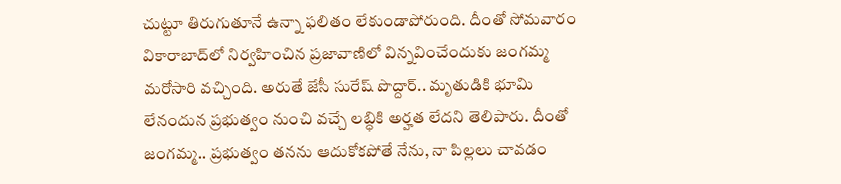చుట్టూ తిరుగుతూనే ఉన్నా ఫలితం లేకుండాపోరుంది. దీంతో సోమవారం వికారాబాద్‌లో నిర్వహించిన ప్రజావాణిలో విన్నవించేందుకు జంగమ్మ మరోసారి వచ్చింది. అరుతే జేసీ సురేష్ పొద్దార్.. మృతుడికి భూమి లేనందున ప్రభుత్వం నుంచి వచ్చే లబ్ధికి అర్హత లేదని తెలిపారు. దీంతో జంగమ్మ.. ప్రభుత్వం తనను ఆదుకోకపోతే నేను, నా పిల్లలు చావడం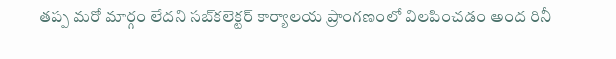తప్ప మరో మార్గం లేదని సబ్‌కలెక్టర్ కార్యాలయ ప్రాంగణంలో విలపించడం అంద రినీ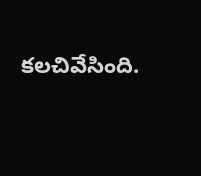కలచివేసింది.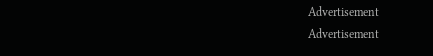Advertisement
Advertisement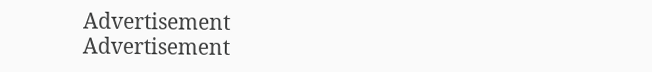Advertisement
Advertisement